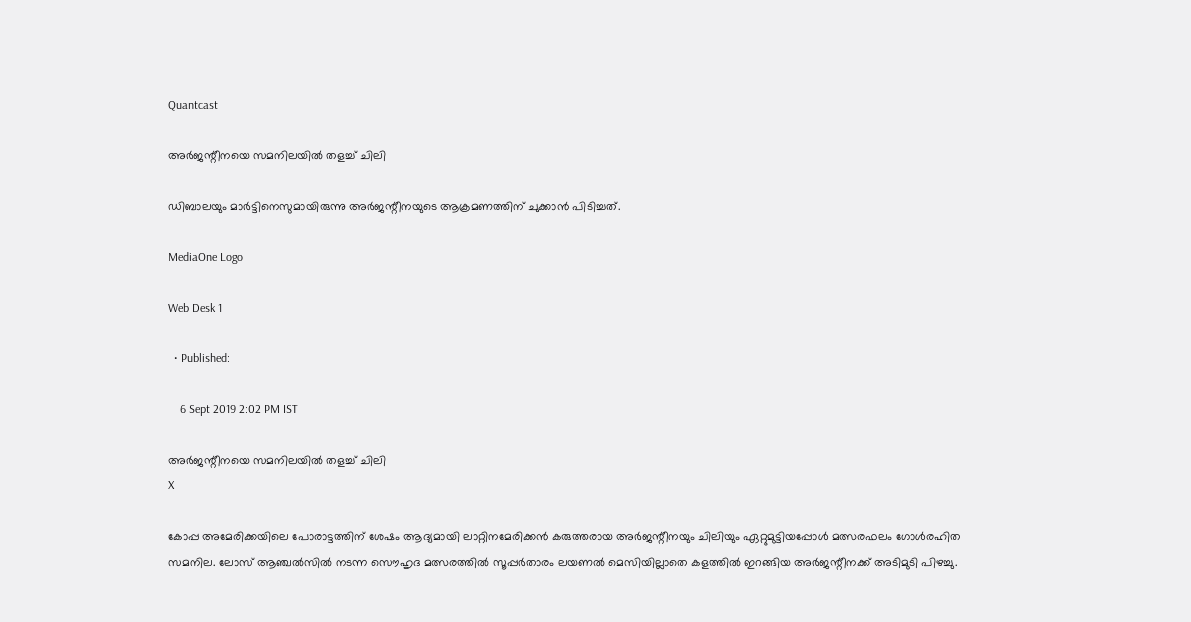Quantcast

അര്‍ജന്റീനയെ സമനിലയില്‍ തളച്ച് ചിലി

ഡിബാലയും മാര്‍ട്ടിനെസുമായിരുന്നു അര്‍ജന്റീനയുടെ ആക്രമണത്തിന് ചുക്കാന്‍ പിടിച്ചത്.

MediaOne Logo

Web Desk 1

  • Published:

    6 Sept 2019 2:02 PM IST

അര്‍ജന്റീനയെ സമനിലയില്‍ തളച്ച് ചിലി
X

കോപ്പ അമേരിക്കയിലെ പോരാട്ടത്തിന് ശേഷം ആദ്യമായി ലാറ്റിനമേരിക്കന്‍ കരുത്തരായ അര്‍ജന്റീനയും ചിലിയും ഏറ്റുമുട്ടിയപ്പോള്‍ മത്സരഫലം ഗോള്‍രഹിത സമനില. ലോസ് ആഞ്ചല്‍സില്‍ നടന്ന സൌഹൃദ മത്സരത്തില്‍ സൂപ്പര്‍താരം ലയണല്‍ മെസിയില്ലാതെ കളത്തില്‍ ഇറങ്ങിയ അര്‍ജന്റീനക്ക് അടിമുടി പിഴച്ചു.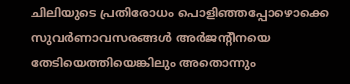ചിലിയുടെ പ്രതിരോധം പൊളിഞ്ഞപ്പോഴൊക്കെ സുവര്‍ണാവസരങ്ങള്‍ അര്‍ജന്റീനയെ തേടിയെത്തിയെങ്കിലും അതൊന്നും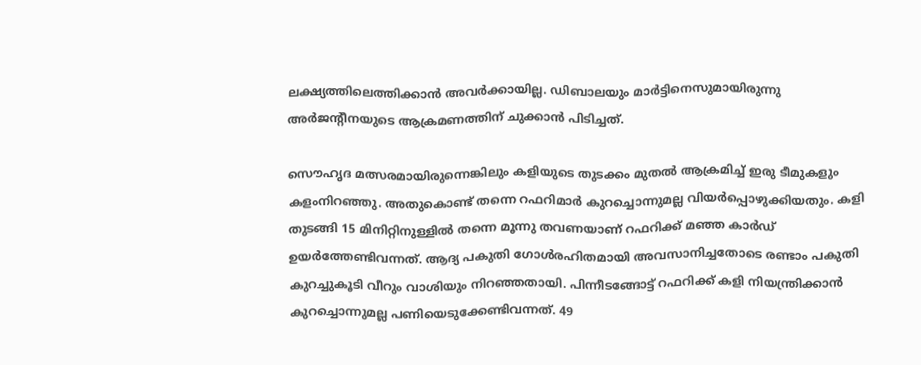ലക്ഷ്യത്തിലെത്തിക്കാന്‍ അവര്‍ക്കായില്ല. ഡിബാലയും മാര്‍ട്ടിനെസുമായിരുന്നു അര്‍ജന്റീനയുടെ ആക്രമണത്തിന് ചുക്കാന്‍ പിടിച്ചത്.

സൌഹൃദ മത്സരമായിരുന്നെങ്കിലും കളിയുടെ തുടക്കം മുതല്‍ ആക്രമിച്ച് ഇരു ടീമുകളും കളംനിറഞ്ഞു. അതുകൊണ്ട് തന്നെ റഫറിമാര്‍ കുറച്ചൊന്നുമല്ല വിയര്‍പ്പൊഴുക്കിയതും. കളി തുടങ്ങി 15 മിനിറ്റിനുള്ളില്‍ തന്നെ മൂന്നു തവണയാണ് റഫറിക്ക് മഞ്ഞ കാര്‍ഡ് ഉയര്‍ത്തേണ്ടിവന്നത്. ആദ്യ പകുതി ഗോള്‍രഹിതമായി അവസാനിച്ചതോടെ രണ്ടാം പകുതി കുറച്ചുകൂടി വീറും വാശിയും നിറഞ്ഞതായി. പിന്നീടങ്ങോട്ട് റഫറിക്ക് കളി നിയന്ത്രിക്കാന്‍ കുറച്ചൊന്നുമല്ല പണിയെടുക്കേണ്ടിവന്നത്. 49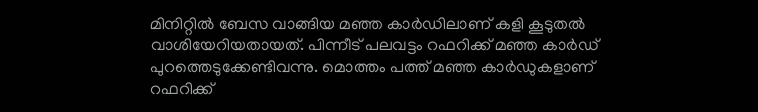മിനിറ്റില്‍ ബേസ വാങ്ങിയ മഞ്ഞ കാര്‍ഡിലാണ് കളി കൂടുതല്‍ വാശിയേറിയതായത്. പിന്നീട് പലവട്ടം റഫറിക്ക് മഞ്ഞ കാര്‍ഡ് പുറത്തെടുക്കേണ്ടിവന്നു. മൊത്തം പത്ത് മഞ്ഞ കാര്‍ഡുകളാണ് റഫറിക്ക്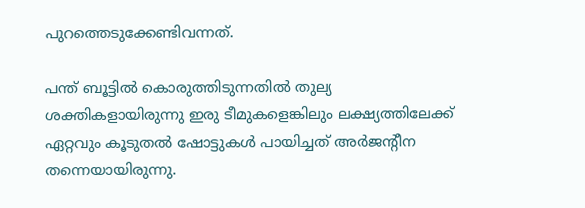പുറത്തെടുക്കേണ്ടിവന്നത്.

പന്ത് ബൂട്ടില്‍ കൊരുത്തിടുന്നതില്‍ തുല്യ ശക്തികളായിരുന്നു ഇരു ടീമുകളെങ്കിലും ലക്ഷ്യത്തിലേക്ക് ഏറ്റവും കൂടുതല്‍ ഷോട്ടുകള്‍ പായിച്ചത് അര്‍ജന്റീന തന്നെയായിരുന്നു.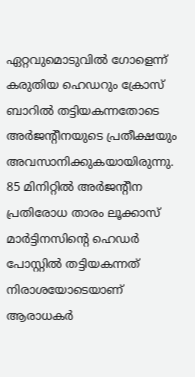ഏറ്റവുമൊടുവില്‍ ഗോളെന്ന് കരുതിയ ഹെഡറും ക്രോസ് ബാറില്‍ തട്ടിയകന്നതോടെ അര്‍ജന്റീനയുടെ പ്രതീക്ഷയും അവസാനിക്കുകയായിരുന്നു. 85 മിനിറ്റില്‍ അര്‍ജന്റീന പ്രതിരോധ താരം ലൂക്കാസ് മാര്‍ട്ടിനസിന്റെ ഹെഡര്‍ പോസ്റ്റില്‍ തട്ടിയകന്നത് നിരാശയോടെയാണ് ആരാധകര്‍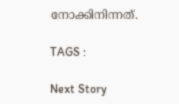നോക്കിനിന്നത്.

TAGS :

Next Story